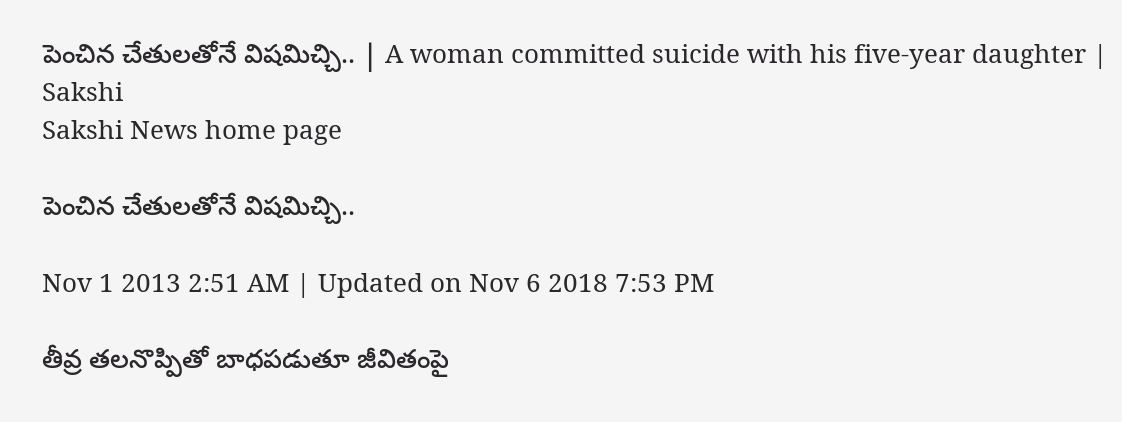పెంచిన చేతులతోనే విషమిచ్చి.. | A woman committed suicide with his five-year daughter | Sakshi
Sakshi News home page

పెంచిన చేతులతోనే విషమిచ్చి..

Nov 1 2013 2:51 AM | Updated on Nov 6 2018 7:53 PM

తీవ్ర తలనొప్పితో బాధపడుతూ జీవితంపై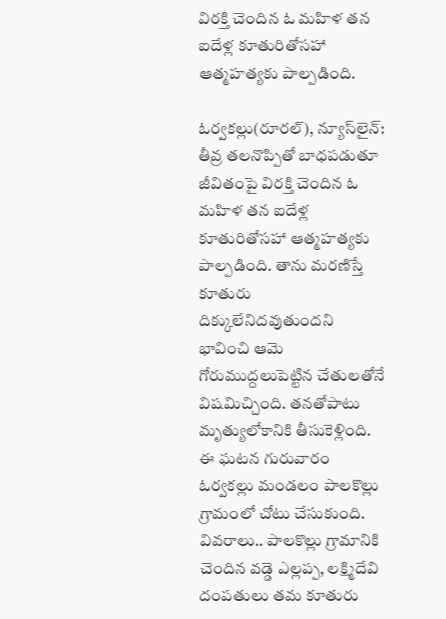విరక్తి చెందిన ఓ మహిళ తన ఐదేళ్ల కూతురితోసహా ఆత్మహత్యకు పాల్పడింది.

ఓర్వకల్లు(రూరల్), న్యూస్‌లైన్: తీవ్ర తలనొప్పితో బాధపడుతూ జీవితంపై విరక్తి చెందిన ఓ మహిళ తన ఐదేళ్ల కూతురితోసహా ఆత్మహత్యకు పాల్పడింది. తాను మరణిస్తే కూతురు దిక్కులేనిదవుతుందని భావించి ఆమె గోరుముద్దలుపెట్టిన చేతులతోనే విషమిచ్చింది. తనతోపాటు మృత్యులోకానికి తీసుకెళ్లింది. ఈ ఘటన గురువారం ఓర్వకల్లు మండలం పాలకొల్లు గ్రామంలో చోటు చేసుకుంది. వివరాలు.. పాలకొల్లు గ్రామానికి చెందిన వడ్డె ఎల్లప్ప, లక్ష్మిదేవి దంపతులు తమ కూతురు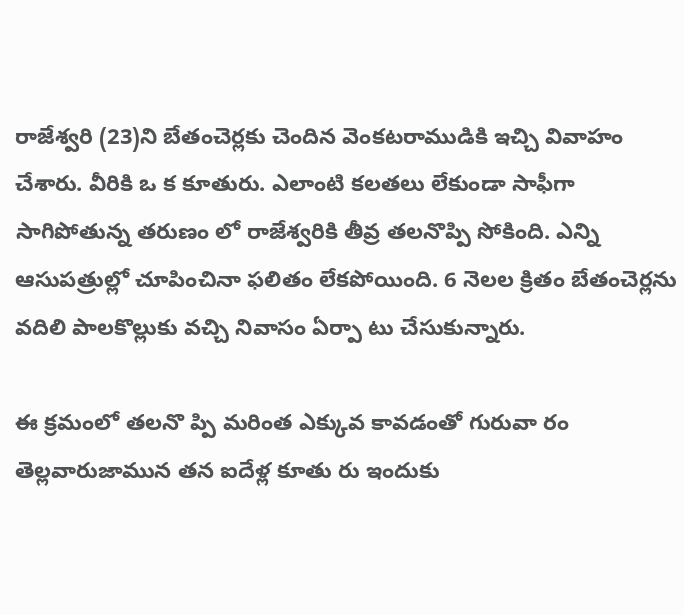రాజేశ్వరి (23)ని బేతంచెర్లకు చెందిన వెంకటరాముడికి ఇచ్చి వివాహం చేశారు. వీరికి ఒ క కూతురు. ఎలాంటి కలతలు లేకుండా సాఫీగా సాగిపోతున్న తరుణం లో రాజేశ్వరికి తీవ్ర తలనొప్పి సోకింది. ఎన్ని ఆసుపత్రుల్లో చూపించినా ఫలితం లేకపోయింది. 6 నెలల క్రితం బేతంచెర్లను వదిలి పాలకొల్లుకు వచ్చి నివాసం ఏర్పా టు చేసుకున్నారు.

ఈ క్రమంలో తలనొ ప్పి మరింత ఎక్కువ కావడంతో గురువా రం తెల్లవారుజామున తన ఐదేళ్ల కూతు రు ఇందుకు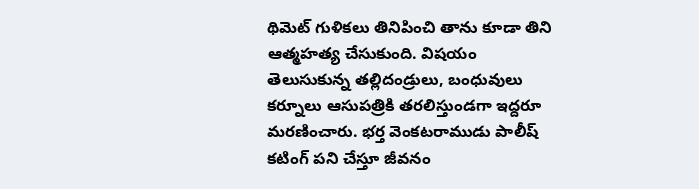థిమెట్ గుళికలు తినిపించి తాను కూడా తిని ఆత్మహత్య చేసుకుంది. విషయం తెలుసుకున్న తల్లిదండ్రులు, బంధువులు కర్నూలు ఆసుపత్రికి తరలిస్తుండగా ఇద్దరూ మరణించారు. భర్త వెంకటరాముడు పాలీష్ కటింగ్ పని చేస్తూ జీవనం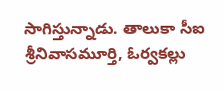సాగిస్తున్నాడు. తాలుకా సీఐ శ్రీనివాసమూర్తి, ఓర్వకల్లు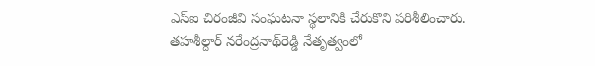ఎస్‌ఐ చిరంజీవి సంఘటనా స్థలానికి చేరుకొని పరిశీలించారు.  తహశీల్దార్ నరేంద్రనాథ్‌రెడ్డి నేతృత్వంలో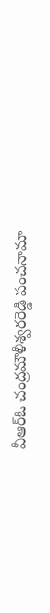వీఆర్‌ఓ చంద్రమౌళీశ్వరరెడ్డి పంచనామా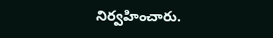నిర్వహించారు.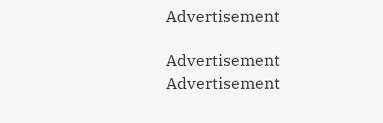Advertisement

Advertisement
Advertisement